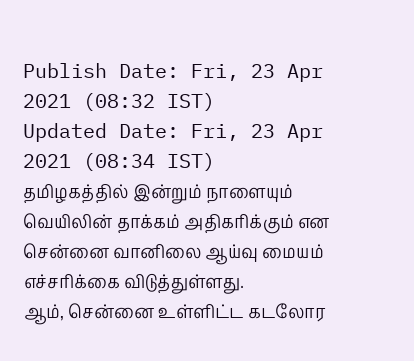Publish Date: Fri, 23 Apr 2021 (08:32 IST)
Updated Date: Fri, 23 Apr 2021 (08:34 IST)
தமிழகத்தில் இன்றும் நாளையும் வெயிலின் தாக்கம் அதிகரிக்கும் என சென்னை வானிலை ஆய்வு மையம் எச்சரிக்கை விடுத்துள்ளது.
ஆம், சென்னை உள்ளிட்ட கடலோர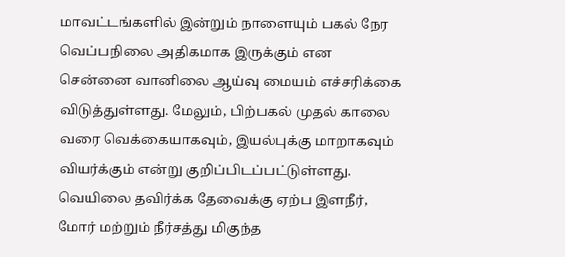மாவட்டங்களில் இன்றும் நாளையும் பகல் நேர வெப்பநிலை அதிகமாக இருக்கும் என சென்னை வானிலை ஆய்வு மையம் எச்சரிக்கை விடுத்துள்ளது. மேலும், பிற்பகல் முதல் காலை வரை வெக்கையாகவும், இயல்புக்கு மாறாகவும் வியர்க்கும் என்று குறிப்பிடப்பட்டுள்ளது.
வெயிலை தவிர்க்க தேவைக்கு ஏற்ப இளநீர், மோர் மற்றும் நீர்சத்து மிகுந்த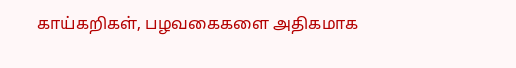காய்கறிகள், பழவகைகளை அதிகமாக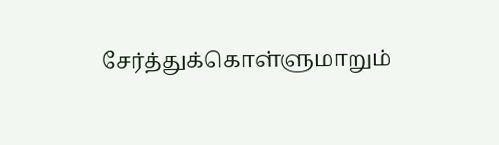சேர்த்துக்கொள்ளுமாறும்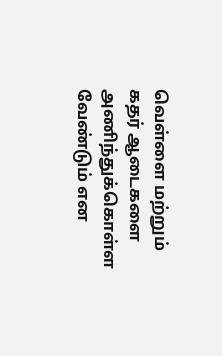வெள்ளை மற்றும் கதர் ஆடைகளை அணிந்துக்கொள்ள வேண்டும் என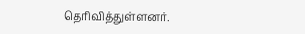தெரிவித்துள்ளனர்.